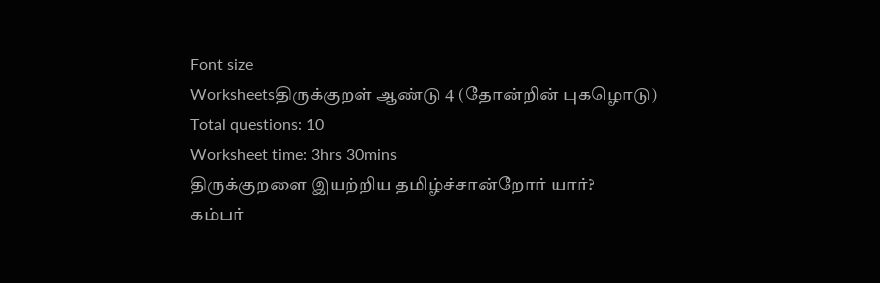Font size
Worksheetsதிருக்குறள் ஆண்டு 4 (தோன்றின் புகழொடு)
Total questions: 10
Worksheet time: 3hrs 30mins
திருக்குறளை இயற்றிய தமிழ்ச்சான்றோர் யார்?
கம்பர்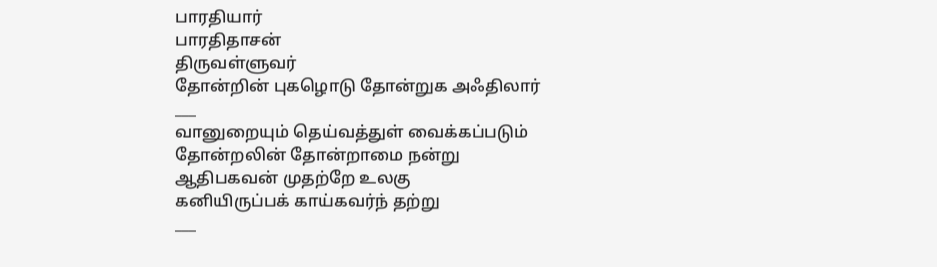பாரதியார்
பாரதிதாசன்
திருவள்ளுவர்
தோன்றின் புகழொடு தோன்றுக அஃதிலார்
___
வானுறையும் தெய்வத்துள் வைக்கப்படும்
தோன்றலின் தோன்றாமை நன்று
ஆதிபகவன் முதற்றே உலகு
கனியிருப்பக் காய்கவர்ந் தற்று
___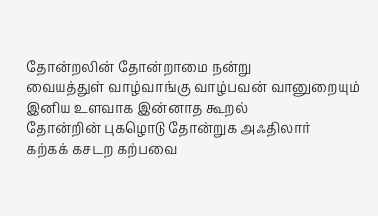தோன்றலின் தோன்றாமை நன்று
வையத்துள் வாழ்வாங்கு வாழ்பவன் வானுறையும்
இனிய உளவாக இன்னாத கூறல்
தோன்றின் புகழொடு தோன்றுக அஃதிலார்
கற்கக் கசடற கற்பவை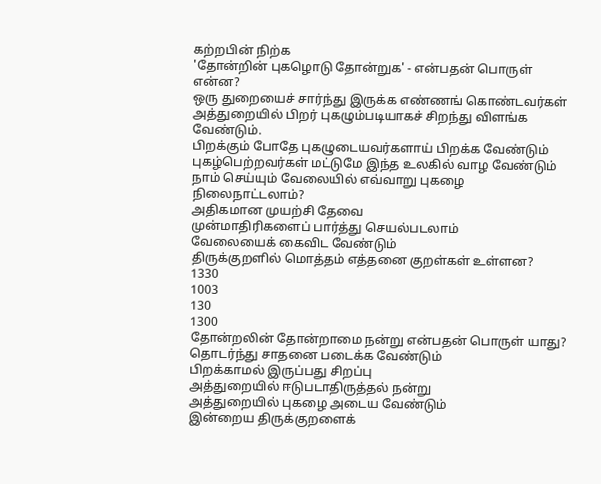கற்றபின் நிற்க
'தோன்றின் புகழொடு தோன்றுக' - என்பதன் பொருள் என்ன?
ஒரு துறையைச் சார்ந்து இருக்க எண்ணங் கொண்டவர்கள் அத்துறையில் பிறர் புகழும்படியாகச் சிறந்து விளங்க வேண்டும்.
பிறக்கும் போதே புகழுடையவர்களாய் பிறக்க வேண்டும்
புகழ்பெற்றவர்கள் மட்டுமே இந்த உலகில் வாழ வேண்டும்
நாம் செய்யும் வேலையில் எவ்வாறு புகழை நிலைநாட்டலாம்?
அதிகமான முயற்சி தேவை
முன்மாதிரிகளைப் பார்த்து செயல்படலாம்
வேலையைக் கைவிட வேண்டும்
திருக்குறளில் மொத்தம் எத்தனை குறள்கள் உள்ளன?
1330
1003
130
1300
தோன்றலின் தோன்றாமை நன்று என்பதன் பொருள் யாது?
தொடர்ந்து சாதனை படைக்க வேண்டும்
பிறக்காமல் இருப்பது சிறப்பு
அத்துறையில் ஈடுபடாதிருத்தல் நன்று
அத்துறையில் புகழை அடைய வேண்டும்
இன்றைய திருக்குறளைக்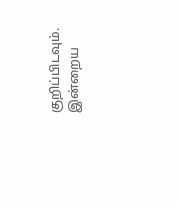குறிப்பிடவும்.
இன்றைய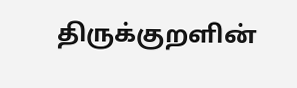திருக்குறளின்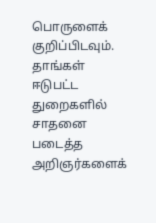பொருளைக் குறிப்பிடவும்.
தாங்கள் ஈடுபட்ட துறைகளில் சாதனை படைத்த அறிஞர்களைக்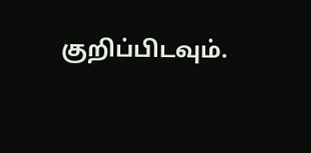குறிப்பிடவும்.